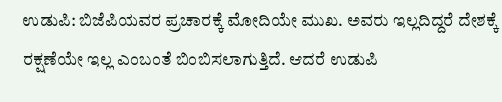ಉಡುಪಿ: ಬಿಜೆಪಿಯವರ ಪ್ರಚಾರಕ್ಕೆ ಮೋದಿಯೇ ಮುಖ. ಅವರು ಇಲ್ಲದಿದ್ದರೆ ದೇಶಕ್ಕೆ ರಕ್ಷಣೆಯೇ ಇಲ್ಲ ಎಂಬಂತೆ ಬಿಂಬಿಸಲಾಗುತ್ತಿದೆ. ಆದರೆ ಉಡುಪಿ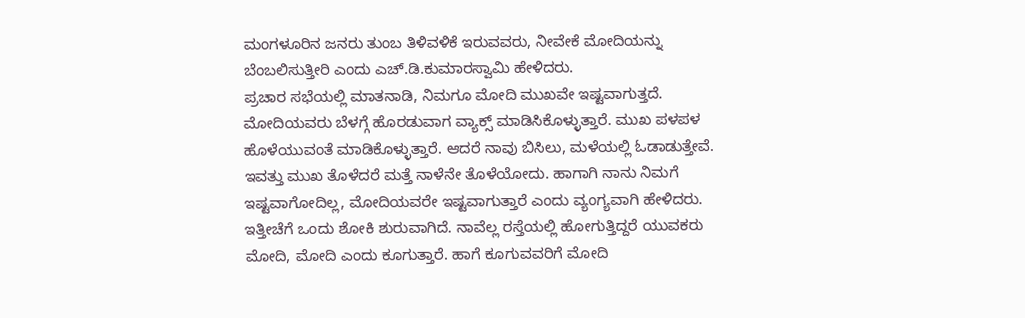ಮಂಗಳೂರಿನ ಜನರು ತುಂಬ ತಿಳಿವಳಿಕೆ ಇರುವವರು, ನೀವೇಕೆ ಮೋದಿಯನ್ನು ಬೆಂಬಲಿಸುತ್ತೀರಿ ಎಂದು ಎಚ್.ಡಿ.ಕುಮಾರಸ್ವಾಮಿ ಹೇಳಿದರು.
ಪ್ರಚಾರ ಸಭೆಯಲ್ಲಿ ಮಾತನಾಡಿ, ನಿಮಗೂ ಮೋದಿ ಮುಖವೇ ಇಷ್ಟವಾಗುತ್ತದೆ. ಮೋದಿಯವರು ಬೆಳಗ್ಗೆ ಹೊರಡುವಾಗ ವ್ಯಾಕ್ಸ್ ಮಾಡಿಸಿಕೊಳ್ಳುತ್ತಾರೆ. ಮುಖ ಪಳಪಳ ಹೊಳೆಯುವಂತೆ ಮಾಡಿಕೊಳ್ಳುತ್ತಾರೆ. ಆದರೆ ನಾವು ಬಿಸಿಲು, ಮಳೆಯಲ್ಲಿ ಓಡಾಡುತ್ತೇವೆ. ಇವತ್ತು ಮುಖ ತೊಳೆದರೆ ಮತ್ತೆ ನಾಳೆನೇ ತೊಳೆಯೋದು. ಹಾಗಾಗಿ ನಾನು ನಿಮಗೆ ಇಷ್ಟವಾಗೋದಿಲ್ಲ, ಮೋದಿಯವರೇ ಇಷ್ಟವಾಗುತ್ತಾರೆ ಎಂದು ವ್ಯಂಗ್ಯವಾಗಿ ಹೇಳಿದರು.
ಇತ್ತೀಚೆಗೆ ಒಂದು ಶೋಕಿ ಶುರುವಾಗಿದೆ. ನಾವೆಲ್ಲ ರಸ್ತೆಯಲ್ಲಿ ಹೋಗುತ್ತಿದ್ದರೆ ಯುವಕರು ಮೋದಿ, ಮೋದಿ ಎಂದು ಕೂಗುತ್ತಾರೆ. ಹಾಗೆ ಕೂಗುವವರಿಗೆ ಮೋದಿ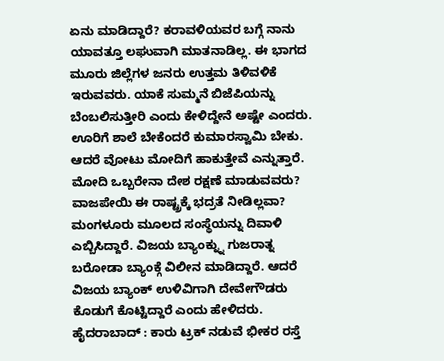ಏನು ಮಾಡಿದ್ದಾರೆ? ಕರಾವಳಿಯವರ ಬಗ್ಗೆ ನಾನು ಯಾವತ್ತೂ ಲಘುವಾಗಿ ಮಾತನಾಡಿಲ್ಲ. ಈ ಭಾಗದ ಮೂರು ಜಿಲ್ಲೆಗಳ ಜನರು ಉತ್ತಮ ತಿಳಿವಳಿಕೆ ಇರುವವರು. ಯಾಕೆ ಸುಮ್ಮನೆ ಬಿಜೆಪಿಯನ್ನು ಬೆಂಬಲಿಸುತ್ತೀರಿ ಎಂದು ಕೇಳಿದ್ದೇನೆ ಅಷ್ಟೇ ಎಂದರು.
ಊರಿಗೆ ಶಾಲೆ ಬೇಕೆಂದರೆ ಕುಮಾರಸ್ವಾಮಿ ಬೇಕು. ಆದರೆ ವೋಟು ಮೋದಿಗೆ ಹಾಕುತ್ತೇವೆ ಎನ್ನುತ್ತಾರೆ. ಮೋದಿ ಒಬ್ಬರೇನಾ ದೇಶ ರಕ್ಷಣೆ ಮಾಡುವವರು? ವಾಜಪೇಯಿ ಈ ರಾಷ್ಟ್ರಕ್ಕೆ ಭದ್ರತೆ ನೀಡಿಲ್ಲವಾ? ಮಂಗಳೂರು ಮೂಲದ ಸಂಸ್ಥೆಯನ್ನು ದಿವಾಳಿ ಎಬ್ಬಿಸಿದ್ದಾರೆ. ವಿಜಯ ಬ್ಯಾಂಕ್ನ್ನು ಗುಜರಾತ್ನ ಬರೋಡಾ ಬ್ಯಾಂಕ್ಗೆ ವಿಲೀನ ಮಾಡಿದ್ದಾರೆ. ಆದರೆ ವಿಜಯ ಬ್ಯಾಂಕ್ ಉಳಿವಿಗಾಗಿ ದೇವೇಗೌಡರು ಕೊಡುಗೆ ಕೊಟ್ಟಿದ್ದಾರೆ ಎಂದು ಹೇಳಿದರು.
ಹೈದರಾಬಾದ್ : ಕಾರು ಟ್ರಕ್ ನಡುವೆ ಭೀಕರ ರಸ್ತೆ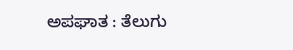ಅಪಘಾತ : ತೆಲುಗು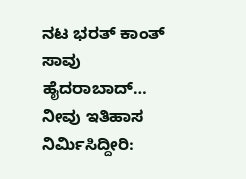ನಟ ಭರತ್ ಕಾಂತ್ ಸಾವು ಹೈದರಾಬಾದ್…
ನೀವು ಇತಿಹಾಸ ನಿರ್ಮಿಸಿದ್ದೀರಿ: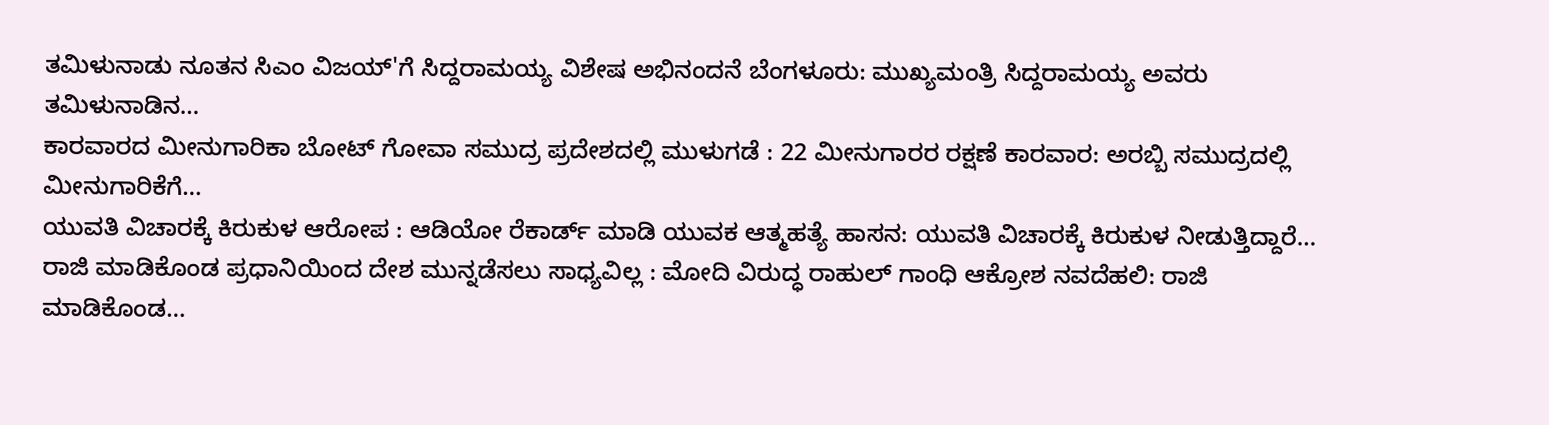ತಮಿಳುನಾಡು ನೂತನ ಸಿಎಂ ವಿಜಯ್'ಗೆ ಸಿದ್ದರಾಮಯ್ಯ ವಿಶೇಷ ಅಭಿನಂದನೆ ಬೆಂಗಳೂರು: ಮುಖ್ಯಮಂತ್ರಿ ಸಿದ್ದರಾಮಯ್ಯ ಅವರು ತಮಿಳುನಾಡಿನ…
ಕಾರವಾರದ ಮೀನುಗಾರಿಕಾ ಬೋಟ್ ಗೋವಾ ಸಮುದ್ರ ಪ್ರದೇಶದಲ್ಲಿ ಮುಳುಗಡೆ : 22 ಮೀನುಗಾರರ ರಕ್ಷಣೆ ಕಾರವಾರ: ಅರಬ್ಬಿ ಸಮುದ್ರದಲ್ಲಿ ಮೀನುಗಾರಿಕೆಗೆ…
ಯುವತಿ ವಿಚಾರಕ್ಕೆ ಕಿರುಕುಳ ಆರೋಪ : ಆಡಿಯೋ ರೆಕಾರ್ಡ್ ಮಾಡಿ ಯುವಕ ಆತ್ಮಹತ್ಯೆ ಹಾಸನ: ಯುವತಿ ವಿಚಾರಕ್ಕೆ ಕಿರುಕುಳ ನೀಡುತ್ತಿದ್ದಾರೆ…
ರಾಜಿ ಮಾಡಿಕೊಂಡ ಪ್ರಧಾನಿಯಿಂದ ದೇಶ ಮುನ್ನಡೆಸಲು ಸಾಧ್ಯವಿಲ್ಲ : ಮೋದಿ ವಿರುದ್ಧ ರಾಹುಲ್ ಗಾಂಧಿ ಆಕ್ರೋಶ ನವದೆಹಲಿ: ರಾಜಿ ಮಾಡಿಕೊಂಡ…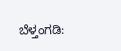ಬೆಳ್ತಂಗಡಿ: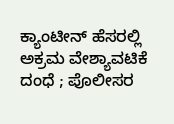ಕ್ಯಾಂಟೀನ್ ಹೆಸರಲ್ಲಿ ಅಕ್ರಮ ವೇಶ್ಯಾವಟಿಕೆ ದಂಧೆ ; ಪೊಲೀಸರ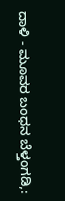ದಾಳಿ - ಮೂವರ ಬಂಧನ ಬೆಳ್ತಂಗಡಿ,: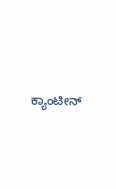ಕ್ಯಾಂಟೀನ್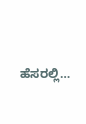ಹೆಸರಲ್ಲಿ…